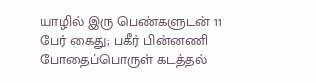யாழில் இரு பெண்களுடன் 11 பேர் கைது; பகீர் பின்னணி
போதைப்பொருள் கடத்தல்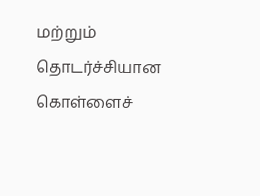மற்றும் தொடர்ச்சியான கொள்ளைச்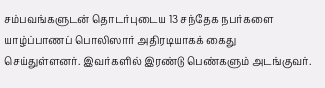சம்பவங்களுடன் தொடர்புடைய 13 சந்தேக நபர்களை யாழ்ப்பாணப் பொலிஸார் அதிரடியாகக் கைது செய்துள்ளனர். இவர்களில் இரண்டு பெண்களும் அடங்குவர்.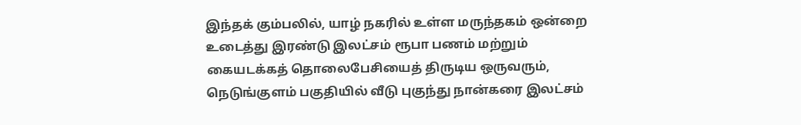இந்தக் கும்பலில், யாழ் நகரில் உள்ள மருந்தகம் ஒன்றை உடைத்து இரண்டு இலட்சம் ரூபா பணம் மற்றும் கையடக்கத் தொலைபேசியைத் திருடிய ஒருவரும், நெடுங்குளம் பகுதியில் வீடு புகுந்து நான்கரை இலட்சம்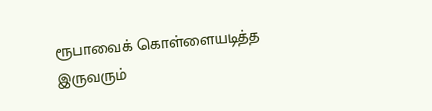ரூபாவைக் கொள்ளையடித்த இருவரும்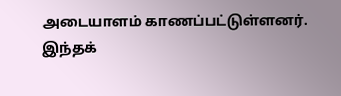அடையாளம் காணப்பட்டுள்ளனர். இந்தக்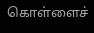கொள்ளைச்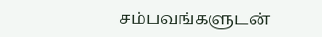சம்பவங்களுடன்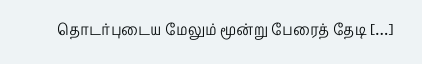தொடர்புடைய மேலும் மூன்று பேரைத் தேடி […]